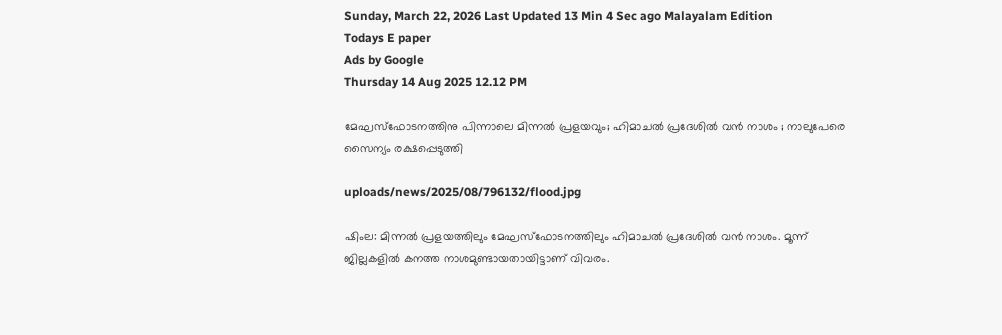Sunday, March 22, 2026 Last Updated 13 Min 4 Sec ago Malayalam Edition
Todays E paper
Ads by Google
Thursday 14 Aug 2025 12.12 PM

മേഘസ്‌ഫോടനത്തിനു പിന്നാലെ മിന്നല്‍ പ്രളയവും; ഹിമാചല്‍ പ്രദേശില്‍ വന്‍ നാശം ; നാലുപേരെ സൈന്യം രക്ഷപ്പെടുത്തി

uploads/news/2025/08/796132/flood.jpg

ഷിംല: മിന്നല്‍ പ്രളയത്തിലും മേഘസ്‌ഫോടനത്തിലും ഹിമാചല്‍ പ്രദേശില്‍ വന്‍ നാശം. മൂന്ന് ജില്ലകളില്‍ കനത്ത നാശമുണ്ടായതായിട്ടാണ് വിവരം.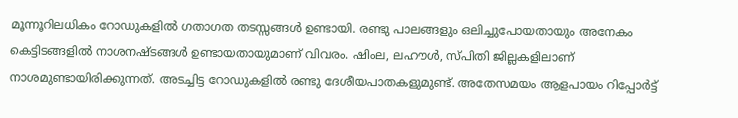മൂന്നൂറിലധികം റോഡുകളില്‍ ഗതാഗത തടസ്സങ്ങള്‍ ഉണ്ടായി. രണ്ടു പാലങ്ങളും ഒലിച്ചുപോയതായും അനേകം കെട്ടിടങ്ങളില്‍ നാശനഷ്ടങ്ങള്‍ ഉണ്ടായതായുമാണ് വിവരം. ഷിംല, ലഹൗള്‍, സ്പിതി ജില്ലകളിലാണ് നാശമുണ്ടായിരിക്കുന്നത്. അടച്ചിട്ട റോഡുകളില്‍ രണ്ടു ദേശീയപാതകളുമുണ്ട്. അതേസമയം ആളപായം റിപ്പോര്‍ട്ട്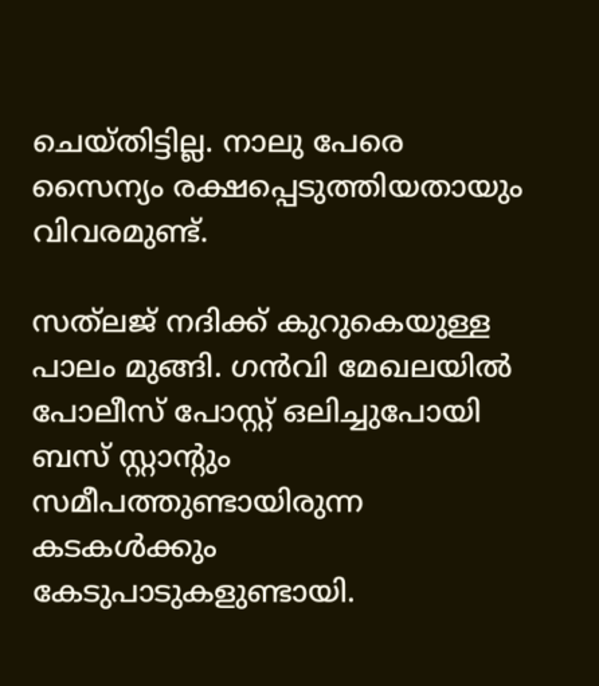ചെയ്തിട്ടില്ല. നാലു പേരെ സൈന്യം രക്ഷപ്പെടുത്തിയതായും വിവരമുണ്ട്.

സത്‌ലജ് നദിക്ക് കുറുകെയുള്ള പാലം മുങ്ങി. ഗന്‍വി മേഖലയില്‍ പോലീസ് പോസ്റ്റ് ഒലിച്ചുപോയി ബസ് സ്റ്റാന്റും സമീപത്തുണ്ടായിരുന്ന കടകള്‍ക്കും കേടുപാടുകളുണ്ടായി.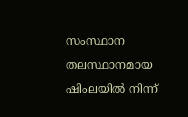സംസ്ഥാന തലസ്ഥാനമായ ഷിംലയില്‍ നിന്ന്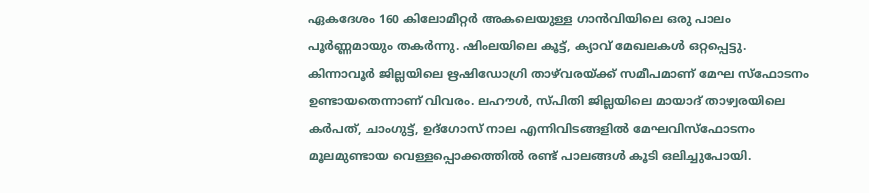ഏകദേശം 160 കിലോമീറ്റര്‍ അകലെയുള്ള ഗാന്‍വിയിലെ ഒരു പാലം പൂര്‍ണ്ണമായും തകര്‍ന്നു. ഷിംലയിലെ കൂട്ട്, ക്യാവ് മേഖലകള്‍ ഒറ്റപ്പെട്ടു. കിന്നാവൂര്‍ ജില്ലയിലെ ഋഷിഡോഗ്രി താഴ്‌വരയ്ക്ക് സമീപമാണ് മേഘ സ്‌ഫോടനം ഉണ്ടായതെന്നാണ് വിവരം. ലഹൗള്‍, സ്പിതി ജില്ലയിലെ മായാദ് താഴ്വരയിലെ കര്‍പത്, ചാംഗുട്ട്, ഉദ്ഗോസ് നാല എന്നിവിടങ്ങളില്‍ മേഘവിസ്‌ഫോടനം മൂലമുണ്ടായ വെള്ളപ്പൊക്കത്തില്‍ രണ്ട് പാലങ്ങള്‍ കൂടി ഒലിച്ചുപോയി.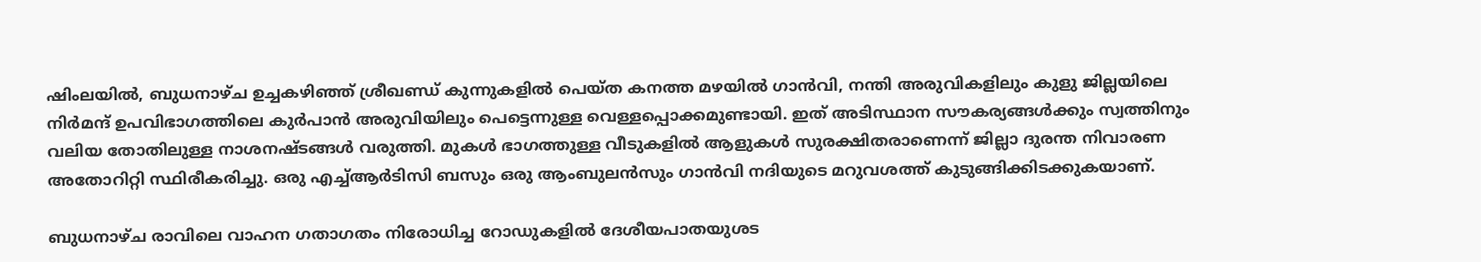ഷിംലയില്‍, ബുധനാഴ്ച ഉച്ചകഴിഞ്ഞ് ശ്രീഖണ്ഡ് കുന്നുകളില്‍ പെയ്ത കനത്ത മഴയില്‍ ഗാന്‍വി, നന്തി അരുവികളിലും കുളു ജില്ലയിലെ നിര്‍മന്ദ് ഉപവിഭാഗത്തിലെ കുര്‍പാന്‍ അരുവിയിലും പെട്ടെന്നുള്ള വെള്ളപ്പൊക്കമുണ്ടായി. ഇത് അടിസ്ഥാന സൗകര്യങ്ങള്‍ക്കും സ്വത്തിനും വലിയ തോതിലുള്ള നാശനഷ്ടങ്ങള്‍ വരുത്തി. മുകള്‍ ഭാഗത്തുള്ള വീടുകളില്‍ ആളുകള്‍ സുരക്ഷിതരാണെന്ന് ജില്ലാ ദുരന്ത നിവാരണ അതോറിറ്റി സ്ഥിരീകരിച്ചു. ഒരു എച്ച്ആര്‍ടിസി ബസും ഒരു ആംബുലന്‍സും ഗാന്‍വി നദിയുടെ മറുവശത്ത് കുടുങ്ങിക്കിടക്കുകയാണ്.

ബുധനാഴ്ച രാവിലെ വാഹന ഗതാഗതം നിരോധിച്ച റോഡുകളില്‍ ദേശീയപാതയുശട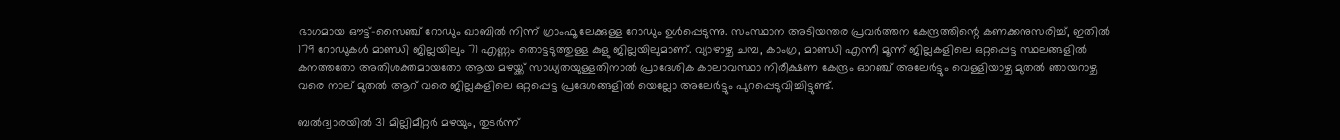ഭാഗമായ ഔട്ട്-സൈഞ്ച് റോഡും ഖാബില്‍ നിന്ന് ഗ്രാംഫൂ ലേക്കുള്ള റോഡും ഉള്‍പ്പെടുന്നു. സംസ്ഥാന അടിയന്തര പ്രവര്‍ത്തന കേന്ദ്രത്തിന്റെ കണക്കനുസരിച്ച്, ഇതില്‍ 179 റോഡുകള്‍ മാണ്ഡി ജില്ലയിലും 71 എണ്ണം തൊട്ടടുത്തുള്ള കുളു ജില്ലയിലുമാണ്. വ്യാഴാഴ്ച ചമ്പ, കാംഗ്ര, മാണ്ഡി എന്നീ മൂന്ന് ജില്ലകളിലെ ഒറ്റപ്പെട്ട സ്ഥലങ്ങളില്‍ കനത്തതോ അതിശക്തമായതോ ആയ മഴയ്ക്ക് സാധ്യതയുള്ളതിനാല്‍ പ്രാദേശിക കാലാവസ്ഥാ നിരീക്ഷണ കേന്ദ്രം ഓറഞ്ച് അലേര്‍ട്ടും വെള്ളിയാഴ്ച മുതല്‍ ഞായറാഴ്ച വരെ നാല് മുതല്‍ ആറ് വരെ ജില്ലകളിലെ ഒറ്റപ്പെട്ട പ്രദേശങ്ങളില്‍ യെല്ലോ അലേര്‍ട്ടും പുറപ്പെടുവിച്ചിട്ടുണ്ട്.

ബല്‍ദ്വാരയില്‍ 31 മില്ലിമീറ്റര്‍ മഴയും, തുടര്‍ന്ന്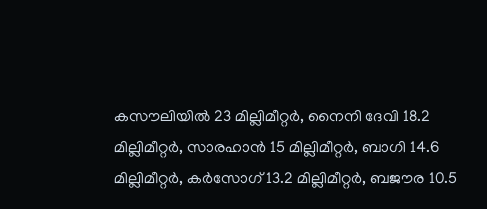കസൗലിയില്‍ 23 മില്ലിമീറ്റര്‍, നൈനി ദേവി 18.2 മില്ലിമീറ്റര്‍, സാരഹാന്‍ 15 മില്ലിമീറ്റര്‍, ബാഗി 14.6 മില്ലിമീറ്റര്‍, കര്‍സോഗ് 13.2 മില്ലിമീറ്റര്‍, ബജൗര 10.5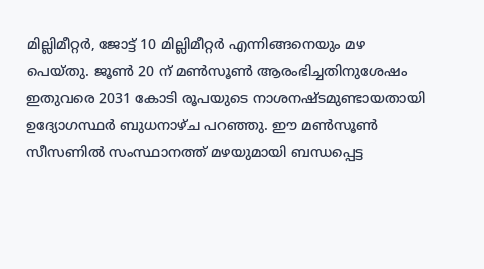മില്ലിമീറ്റര്‍, ജോട്ട് 10 മില്ലിമീറ്റര്‍ എന്നിങ്ങനെയും മഴ പെയ്തു. ജൂണ്‍ 20 ന് മണ്‍സൂണ്‍ ആരംഭിച്ചതിനുശേഷം ഇതുവരെ 2031 കോടി രൂപയുടെ നാശനഷ്ടമുണ്ടായതായി ഉദ്യോഗസ്ഥര്‍ ബുധനാഴ്ച പറഞ്ഞു. ഈ മണ്‍സൂണ്‍ സീസണില്‍ സംസ്ഥാനത്ത് മഴയുമായി ബന്ധപ്പെട്ട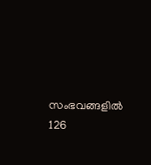സംഭവങ്ങളില്‍ 126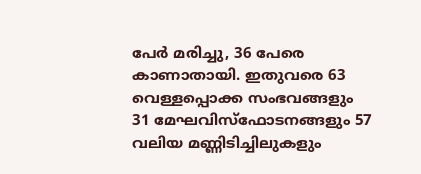പേര്‍ മരിച്ചു, 36 പേരെ കാണാതായി. ഇതുവരെ 63 വെള്ളപ്പൊക്ക സംഭവങ്ങളും 31 മേഘവിസ്‌ഫോടനങ്ങളും 57 വലിയ മണ്ണിടിച്ചിലുകളും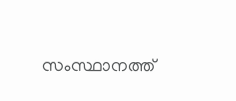സംസ്ഥാനത്ത്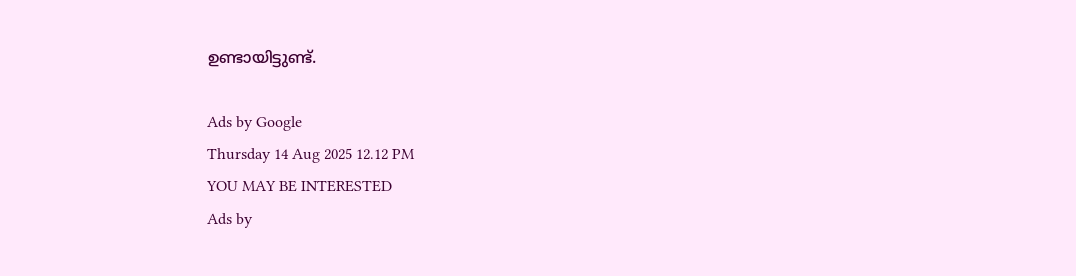ഉണ്ടായിട്ടുണ്ട്.

Ads by Google
Thursday 14 Aug 2025 12.12 PM
YOU MAY BE INTERESTED
Ads by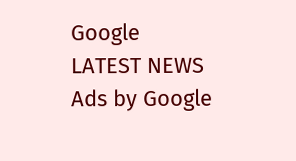Google
LATEST NEWS
Ads by Google